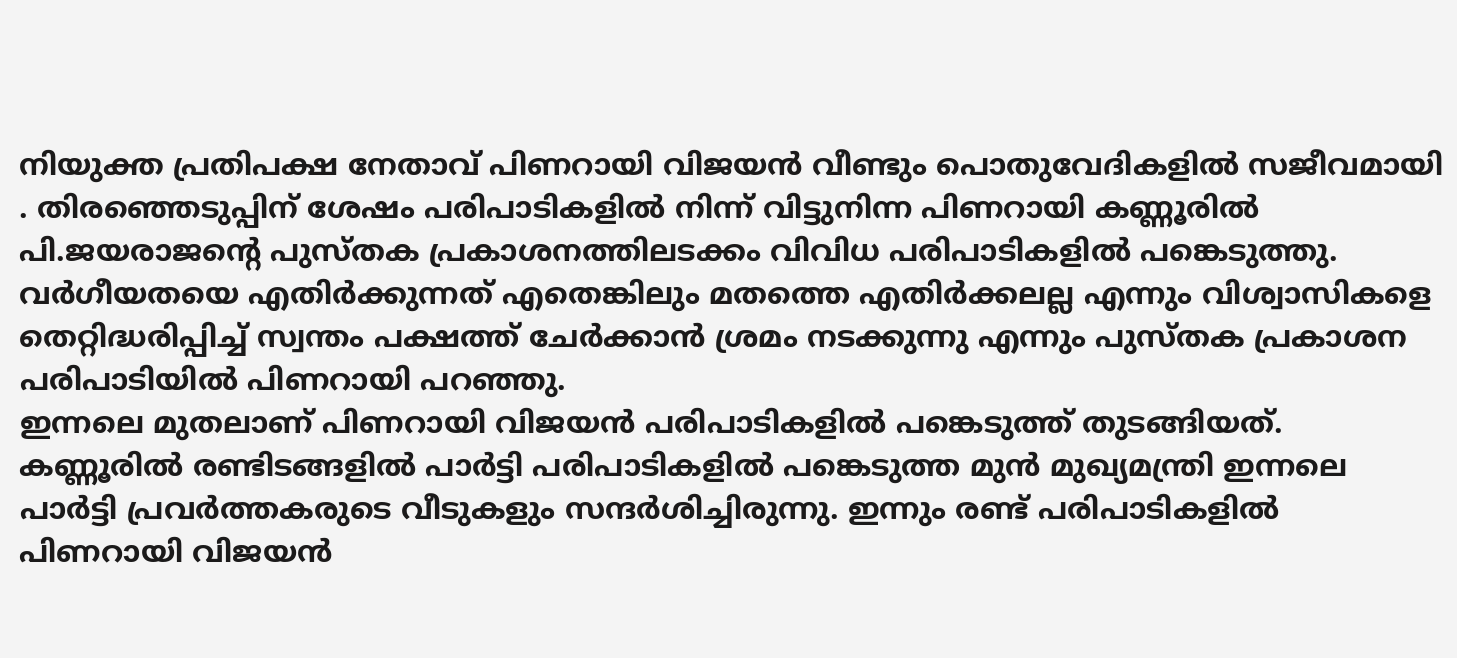നിയുക്ത പ്രതിപക്ഷ നേതാവ് പിണറായി വിജയൻ വീണ്ടും പൊതുവേദികളിൽ സജീവമായി . തിരഞ്ഞെടുപ്പിന് ശേഷം പരിപാടികളിൽ നിന്ന് വിട്ടുനിന്ന പിണറായി കണ്ണൂരിൽ പി.ജയരാജന്റെ പുസ്തക പ്രകാശനത്തിലടക്കം വിവിധ പരിപാടികളിൽ പങ്കെടുത്തു. വർഗീയതയെ എതിർക്കുന്നത് എതെങ്കിലും മതത്തെ എതിർക്കലല്ല എന്നും വിശ്വാസികളെ തെറ്റിദ്ധരിപ്പിച്ച് സ്വന്തം പക്ഷത്ത് ചേർക്കാൻ ശ്രമം നടക്കുന്നു എന്നും പുസ്തക പ്രകാശന പരിപാടിയിൽ പിണറായി പറഞ്ഞു.
ഇന്നലെ മുതലാണ് പിണറായി വിജയൻ പരിപാടികളിൽ പങ്കെടുത്ത് തുടങ്ങിയത്. കണ്ണൂരിൽ രണ്ടിടങ്ങളിൽ പാർട്ടി പരിപാടികളിൽ പങ്കെടുത്ത മുൻ മുഖ്യമന്ത്രി ഇന്നലെ പാർട്ടി പ്രവർത്തകരുടെ വീടുകളും സന്ദർശിച്ചിരുന്നു. ഇന്നും രണ്ട് പരിപാടികളിൽ പിണറായി വിജയൻ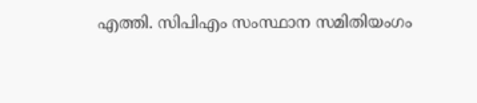എത്തി. സിപിഎം സംസ്ഥാന സമിതിയംഗം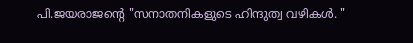പി.ജയരാജന്റെ "സനാതനികളുടെ ഹിന്ദുത്വ വഴികൾ. "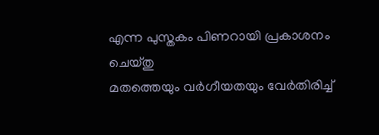എന്ന പുസ്തകം പിണറായി പ്രകാശനം ചെയ്തു
മതത്തെയും വർഗീയതയും വേർതിരിച്ച്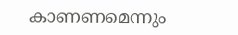കാണണമെന്നും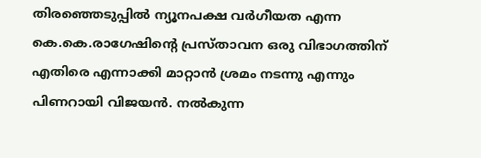തിരഞ്ഞെടുപ്പിൽ ന്യൂനപക്ഷ വർഗീയത എന്ന കെ.കെ.രാഗേഷിന്റെ പ്രസ്താവന ഒരു വിഭാഗത്തിന് എതിരെ എന്നാക്കി മാറ്റാൻ ശ്രമം നടന്നു എന്നും പിണറായി വിജയൻ. നൽകുന്ന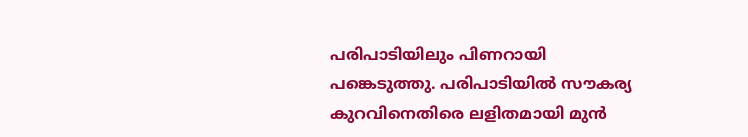പരിപാടിയിലും പിണറായി പങ്കെടുത്തു. പരിപാടിയിൽ സൗകര്യ കുറവിനെതിരെ ലളിതമായി മുൻ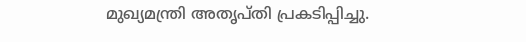മുഖ്യമന്ത്രി അതൃപ്തി പ്രകടിപ്പിച്ചു.